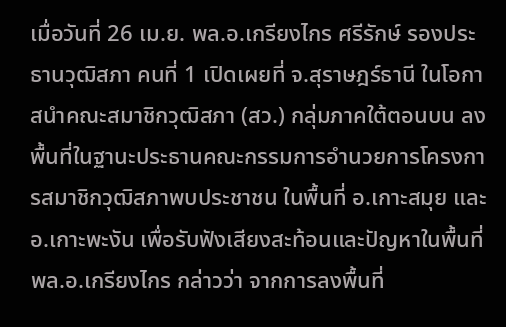เมื่อวันที่ 26 เม.ย. พล.อ.เกรียงไกร ศรีรักษ์ รองประธานวุฒิสภา คนที่ 1 เปิดเผยที่ จ.สุราษฎร์ธานี ในโอกาสนำคณะสมาชิกวุฒิสภา (สว.) กลุ่มภาคใต้ตอนบน ลงพื้นที่ในฐานะประธานคณะกรรมการอำนวยการโครงการสมาชิกวุฒิสภาพบประชาชน ในพื้นที่ อ.เกาะสมุย และ อ.เกาะพะงัน เพื่อรับฟังเสียงสะท้อนและปัญหาในพื้นที่
พล.อ.เกรียงไกร กล่าวว่า จากการลงพื้นที่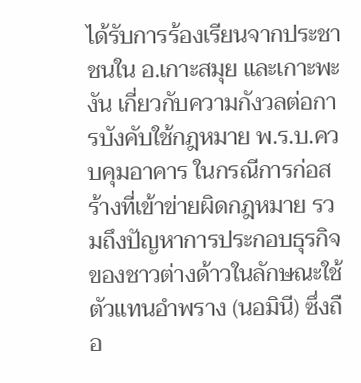ได้รับการร้องเรียนจากประชาชนใน อ.เกาะสมุย และเกาะพะงัน เกี่ยวกับความกังวลต่อการบังคับใช้กฎหมาย พ.ร.บ.ควบคุมอาคาร ในกรณีการก่อสร้างที่เข้าข่ายผิดกฎหมาย รวมถึงปัญหาการประกอบธุรกิจของชาวต่างด้าวในลักษณะใช้ตัวแทนอำพราง (นอมินี) ซึ่งถือ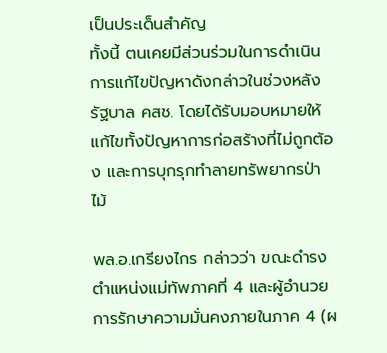เป็นประเด็นสำคัญ
ทั้งนี้ ตนเคยมีส่วนร่วมในการดำเนินการแก้ไขปัญหาดังกล่าวในช่วงหลังรัฐบาล คสช. โดยได้รับมอบหมายให้แก้ไขทั้งปัญหาการก่อสร้างที่ไม่ถูกต้อง และการบุกรุกทำลายทรัพยากรป่าไม้

พล.อ.เกรียงไกร กล่าวว่า ขณะดำรงตำแหน่งแม่ทัพภาคที่ 4 และผู้อำนวยการรักษาความมั่นคงภายในภาค 4 (ผ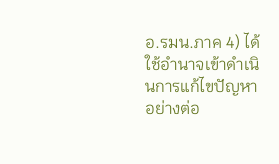อ.รมน.ภาค 4) ได้ใช้อำนาจเข้าดำเนินการแก้ไขปัญหาอย่างต่อ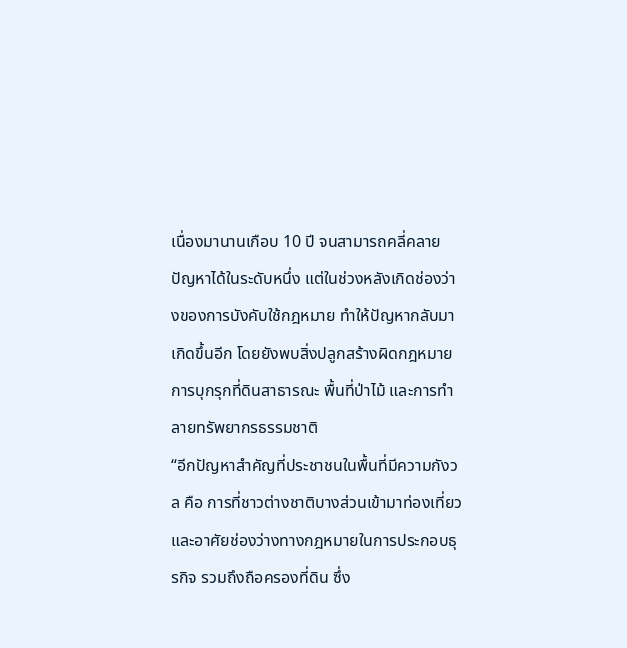เนื่องมานานเกือบ 10 ปี จนสามารถคลี่คลายปัญหาได้ในระดับหนึ่ง แต่ในช่วงหลังเกิดช่องว่างของการบังคับใช้กฎหมาย ทำให้ปัญหากลับมาเกิดขึ้นอีก โดยยังพบสิ่งปลูกสร้างผิดกฎหมาย การบุกรุกที่ดินสาธารณะ พื้นที่ป่าไม้ และการทำลายทรัพยากรธรรมชาติ
“อีกปัญหาสำคัญที่ประชาชนในพื้นที่มีความกังวล คือ การที่ชาวต่างชาติบางส่วนเข้ามาท่องเที่ยวและอาศัยช่องว่างทางกฎหมายในการประกอบธุรกิจ รวมถึงถือครองที่ดิน ซึ่ง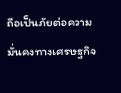ถือเป็นภัยต่อความมั่นคงทางเศรษฐกิจ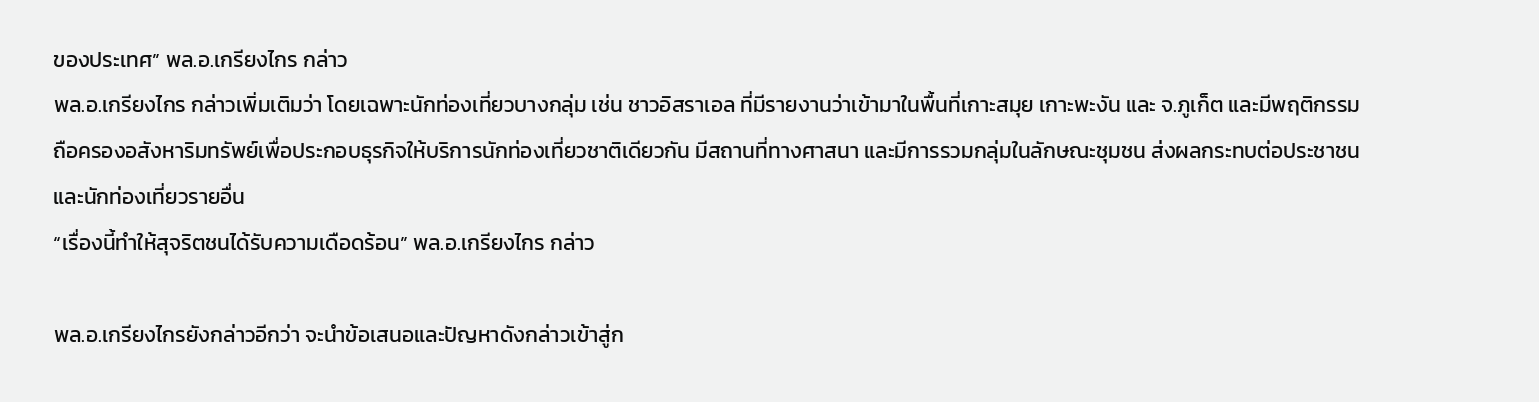ของประเทศ” พล.อ.เกรียงไกร กล่าว
พล.อ.เกรียงไกร กล่าวเพิ่มเติมว่า โดยเฉพาะนักท่องเที่ยวบางกลุ่ม เช่น ชาวอิสราเอล ที่มีรายงานว่าเข้ามาในพื้นที่เกาะสมุย เกาะพะงัน และ จ.ภูเก็ต และมีพฤติกรรมถือครองอสังหาริมทรัพย์เพื่อประกอบธุรกิจให้บริการนักท่องเที่ยวชาติเดียวกัน มีสถานที่ทางศาสนา และมีการรวมกลุ่มในลักษณะชุมชน ส่งผลกระทบต่อประชาชนและนักท่องเที่ยวรายอื่น
“เรื่องนี้ทำให้สุจริตชนได้รับความเดือดร้อน” พล.อ.เกรียงไกร กล่าว

พล.อ.เกรียงไกรยังกล่าวอีกว่า จะนำข้อเสนอและปัญหาดังกล่าวเข้าสู่ก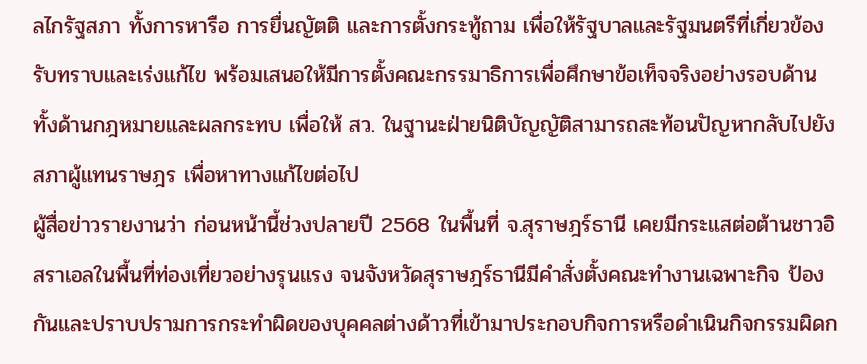ลไกรัฐสภา ทั้งการหารือ การยื่นญัตติ และการตั้งกระทู้ถาม เพื่อให้รัฐบาลและรัฐมนตรีที่เกี่ยวข้องรับทราบและเร่งแก้ไข พร้อมเสนอให้มีการตั้งคณะกรรมาธิการเพื่อศึกษาข้อเท็จจริงอย่างรอบด้าน ทั้งด้านกฎหมายและผลกระทบ เพื่อให้ สว. ในฐานะฝ่ายนิติบัญญัติสามารถสะท้อนปัญหากลับไปยังสภาผู้แทนราษฎร เพื่อหาทางแก้ไขต่อไป
ผู้สื่อข่าวรายงานว่า ก่อนหน้านี้ช่วงปลายปี 2568 ในพื้นที่ จ.สุราษฎร์ธานี เคยมีกระแสต่อต้านชาวอิสราเอลในพื้นที่ท่องเที่ยวอย่างรุนแรง จนจังหวัดสุราษฎร์ธานีมีคำสั่งตั้งคณะทำงานเฉพาะกิจ ป้องกันและปราบปรามการกระทำผิดของบุคคลต่างด้าวที่เข้ามาประกอบกิจการหรือดำเนินกิจกรรมผิดก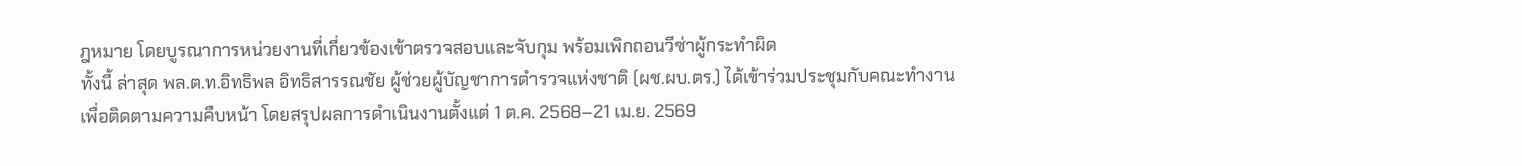ฎหมาย โดยบูรณาการหน่วยงานที่เกี่ยวข้องเข้าตรวจสอบและจับกุม พร้อมเพิกถอนวีซ่าผู้กระทำผิด
ทั้งนี้ ล่าสุด พล.ต.ท.อิทธิพล อิทธิสารรณชัย ผู้ช่วยผู้บัญชาการตำรวจแห่งชาติ (ผช.ผบ.ตร.) ได้เข้าร่วมประชุมกับคณะทำงานเพื่อติดตามความคืบหน้า โดยสรุปผลการดำเนินงานตั้งแต่ 1 ต.ค. 2568–21 เม.ย. 2569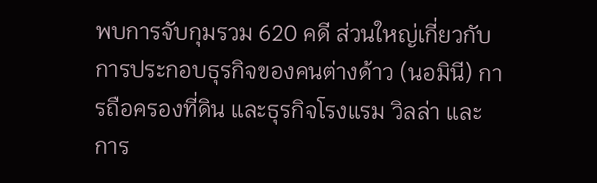พบการจับกุมรวม 620 คดี ส่วนใหญ่เกี่ยวกับการประกอบธุรกิจของคนต่างด้าว (นอมินี) การถือครองที่ดิน และธุรกิจโรงแรม วิลล่า และการ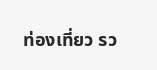ท่องเที่ยว รว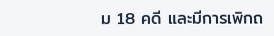ม 18 คดี และมีการเพิกถ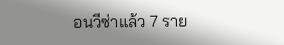อนวีซ่าแล้ว 7 ราย